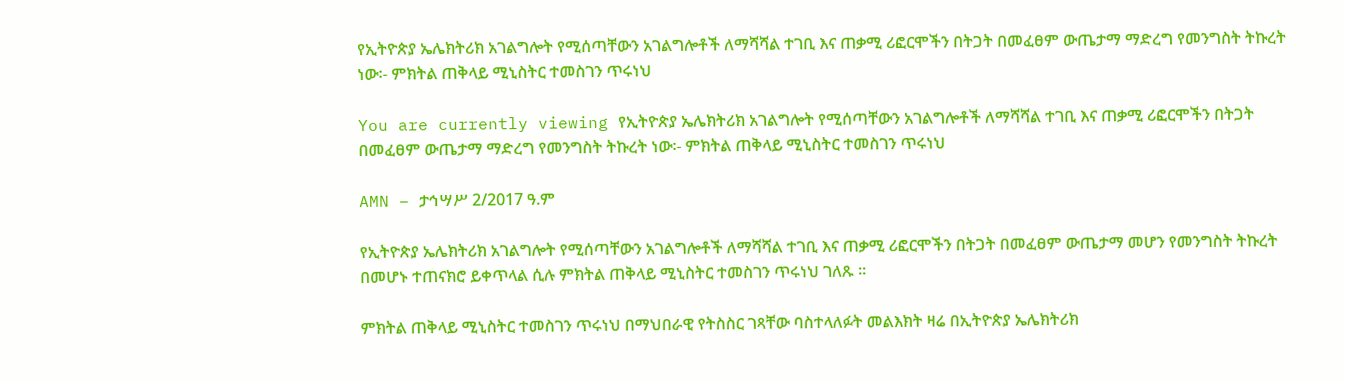የኢትዮጵያ ኤሌክትሪክ አገልግሎት የሚሰጣቸውን አገልግሎቶች ለማሻሻል ተገቢ እና ጠቃሚ ሪፎርሞችን በትጋት በመፈፀም ውጤታማ ማድረግ የመንግስት ትኩረት ነው፡- ምክትል ጠቅላይ ሚኒስትር ተመስገን ጥሩነህ

You are currently viewing የኢትዮጵያ ኤሌክትሪክ አገልግሎት የሚሰጣቸውን አገልግሎቶች ለማሻሻል ተገቢ እና ጠቃሚ ሪፎርሞችን በትጋት በመፈፀም ውጤታማ ማድረግ የመንግስት ትኩረት ነው፡- ምክትል ጠቅላይ ሚኒስትር ተመስገን ጥሩነህ

AMN – ታኅሣሥ 2/2017 ዓ.ም

የኢትዮጵያ ኤሌክትሪክ አገልግሎት የሚሰጣቸውን አገልግሎቶች ለማሻሻል ተገቢ እና ጠቃሚ ሪፎርሞችን በትጋት በመፈፀም ውጤታማ መሆን የመንግስት ትኩረት በመሆኑ ተጠናክሮ ይቀጥላል ሲሉ ምክትል ጠቅላይ ሚኒስትር ተመስገን ጥሩነህ ገለጹ ።

ምክትል ጠቅላይ ሚኒስትር ተመስገን ጥሩነህ በማህበራዊ የትስስር ገጻቸው ባስተላለፉት መልእክት ዛሬ በኢትዮጵያ ኤሌክትሪክ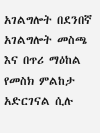አገልግሎት በደንበኛ አገልግሎት መስጫ እና በጥሪ ማዕከል የመስክ ምልከታ አድርገናል ሲሉ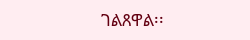ገልጸዋል፡፡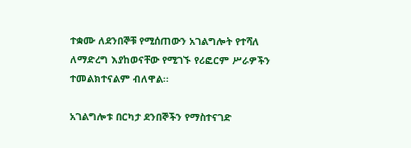ተቋሙ ለደንበኞቹ የሚሰጠውን አገልግሎት የተሻለ ለማድረግ እያከወናቸው የሚገኙ የሪፎርም ሥራዎችን ተመልክተናልም ብለዋል፡፡

አገልግሎቱ በርካታ ደንበኞችን የማስተናገድ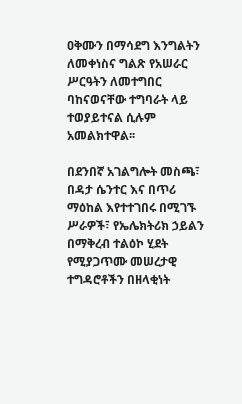ዐቅሙን በማሳደግ እንግልትን ለመቀነስና ግልጽ የአሠራር ሥርዓትን ለመተግበር ባከናወናቸው ተግባራት ላይ ተወያይተናል ሲሉም አመልክተዋል፡፡

በደንበኛ አገልግሎት መስጫ፣ በዳታ ሴንተር እና በጥሪ ማዕከል እየተተገበሩ በሚገኙ ሥራዎች፣ የኤሌክትሪክ ኃይልን በማቅረብ ተልዕኮ ሂደት የሚያጋጥሙ መሠረታዊ ተግዳሮቶችን በዘላቂነት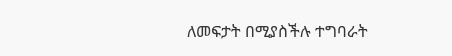ለመፍታት በሚያስችሉ ተግባራት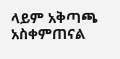ላይም አቅጣጫ አስቀምጠናል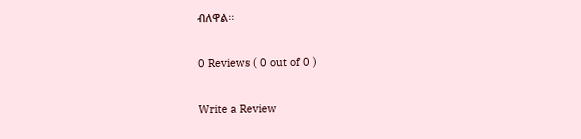ብለዋል፡፡

0 Reviews ( 0 out of 0 )

Write a Review